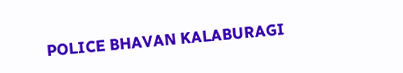POLICE BHAVAN KALABURAGI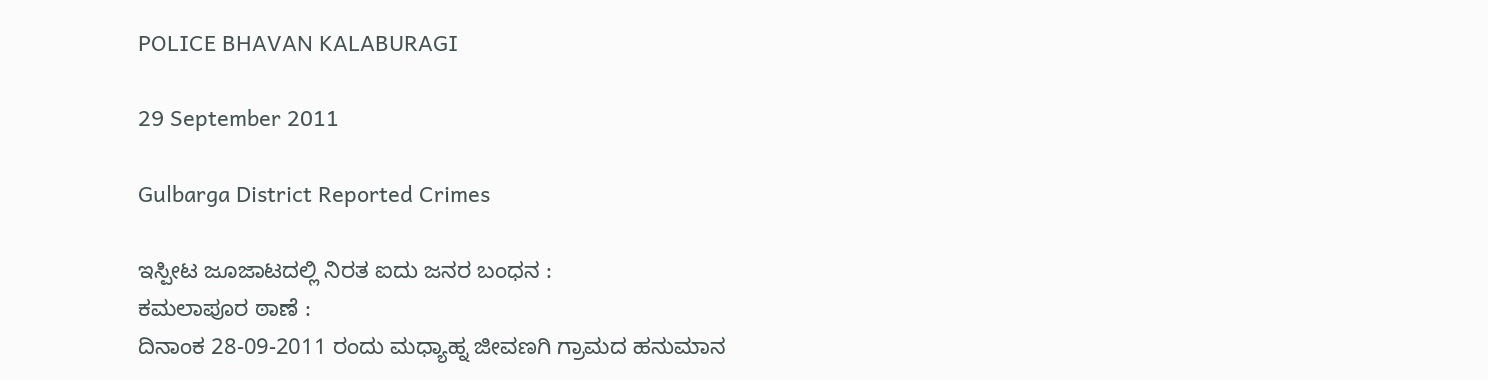POLICE BHAVAN KALABURAGI

29 September 2011

Gulbarga District Reported Crimes

ಇಸ್ಪೀಟ ಜೂಜಾಟದಲ್ಲಿ ನಿರತ ಐದು ಜನರ ಬಂಧನ :
ಕಮಲಾಪೂರ ಠಾಣೆ :
ದಿನಾಂಕ 28-09-2011 ರಂದು ಮಧ್ಯಾಹ್ನ ಜೀವಣಗಿ ಗ್ರಾಮದ ಹನುಮಾನ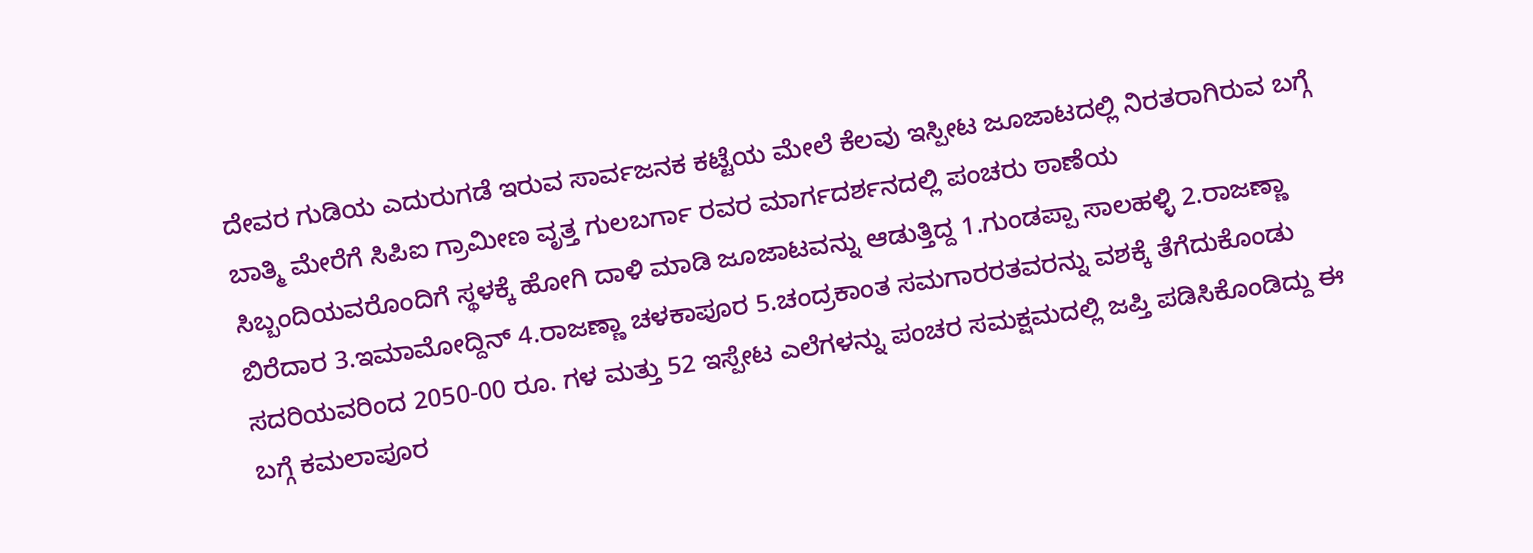ದೇವರ ಗುಡಿಯ ಎದುರುಗಡೆ ಇರುವ ಸಾರ್ವಜನಕ ಕಟ್ಟೆಯ ಮೇಲೆ ಕೆಲವು ಇಸ್ಪೀಟ ಜೂಜಾಟದಲ್ಲಿ ನಿರತರಾಗಿರುವ ಬಗ್ಗೆ ಬಾತ್ಮಿ ಮೇರೆಗೆ ಸಿಪಿಐ ಗ್ರಾಮೀಣ ವೃತ್ತ ಗುಲಬರ್ಗಾ ರವರ ಮಾರ್ಗದರ್ಶನದಲ್ಲಿ ಪಂಚರು ಠಾಣೆಯ ಸಿಬ್ಬಂದಿಯವರೊಂದಿಗೆ ಸ್ಥಳಕ್ಕೆ ಹೋಗಿ ದಾಳಿ ಮಾಡಿ ಜೂಜಾಟವನ್ನು ಆಡುತ್ತಿದ್ದ 1.ಗುಂಡಪ್ಪಾ ಸಾಲಹಳ್ಳಿ 2.ರಾಜಣ್ಣಾ ಬಿರೆದಾರ 3.ಇಮಾಮೋದ್ದಿನ್ 4.ರಾಜಣ್ಣಾ ಚಳಕಾಪೂರ 5.ಚಂದ್ರಕಾಂತ ಸಮಗಾರರತವರನ್ನು ವಶಕ್ಕೆ ತೆಗೆದುಕೊಂಡು ಸದರಿಯವರಿಂದ 2050-00 ರೂ. ಗಳ ಮತ್ತು 52 ಇಸ್ಪೇಟ ಎಲೆಗಳನ್ನು ಪಂಚರ ಸಮಕ್ಷಮದಲ್ಲಿ ಜಪ್ತಿ ಪಡಿಸಿಕೊಂಡಿದ್ದು ಈ ಬಗ್ಗೆ ಕಮಲಾಪೂರ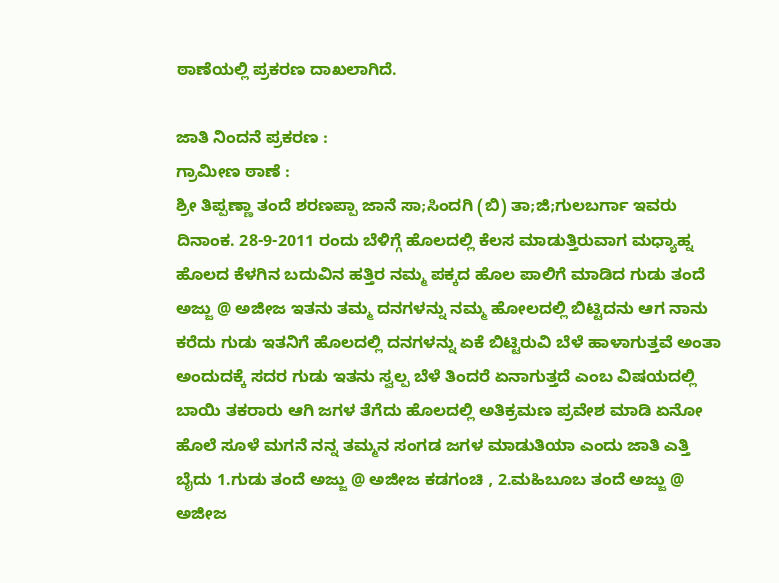ಠಾಣೆಯಲ್ಲಿ ಪ್ರಕರಣ ದಾಖಲಾಗಿದೆ.

ಜಾತಿ ನಿಂದನೆ ಪ್ರಕರಣ :
ಗ್ರಾಮೀಣ ಠಾಣೆ :
ಶ್ರೀ ತಿಪ್ಪಣ್ಣಾ ತಂದೆ ಶರಣಪ್ಪಾ ಜಾನೆ ಸಾ;ಸಿಂದಗಿ (ಬಿ) ತಾ;ಜಿ;ಗುಲಬರ್ಗಾ ಇವರು ದಿನಾಂಕ. 28-9-2011 ರಂದು ಬೆಳಿಗ್ಗೆ ಹೊಲದಲ್ಲಿ ಕೆಲಸ ಮಾಡುತ್ತಿರುವಾಗ ಮಧ್ಯಾಹ್ನ ಹೊಲದ ಕೆಳಗಿನ ಬದುವಿನ ಹತ್ತಿರ ನಮ್ಮ ಪಕ್ಕದ ಹೊಲ ಪಾಲಿಗೆ ಮಾಡಿದ ಗುಡು ತಂದೆ ಅಜ್ಜು @ ಅಜೀಜ ಇತನು ತಮ್ಮ ದನಗಳನ್ನು ನಮ್ಮ ಹೋಲದಲ್ಲಿ ಬಿಟ್ಟಿದನು ಆಗ ನಾನು ಕರೆದು ಗುಡು ಇತನಿಗೆ ಹೊಲದಲ್ಲಿ ದನಗಳನ್ನು ಏಕೆ ಬಿಟ್ಟಿರುವಿ ಬೆಳೆ ಹಾಳಾಗುತ್ತವೆ ಅಂತಾ ಅಂದುದಕ್ಕೆ ಸದರ ಗುಡು ಇತನು ಸ್ವಲ್ಪ ಬೆಳೆ ತಿಂದರೆ ಏನಾಗುತ್ತದೆ ಎಂಬ ವಿಷಯದಲ್ಲಿ ಬಾಯಿ ತಕರಾರು ಆಗಿ ಜಗಳ ತೆಗೆದು ಹೊಲದಲ್ಲಿ ಅತಿಕ್ರಮಣ ಪ್ರವೇಶ ಮಾಡಿ ಏನೋ ಹೊಲೆ ಸೂಳೆ ಮಗನೆ ನನ್ನ ತಮ್ಮನ ಸಂಗಡ ಜಗಳ ಮಾಡುತಿಯಾ ಎಂದು ಜಾತಿ ಎತ್ತಿ ಬೈದು 1.ಗುಡು ತಂದೆ ಅಜ್ಜು @ ಅಜೀಜ ಕಡಗಂಚಿ , 2.ಮಹಿಬೂಬ ತಂದೆ ಅಜ್ಜು @ ಅಜೀಜ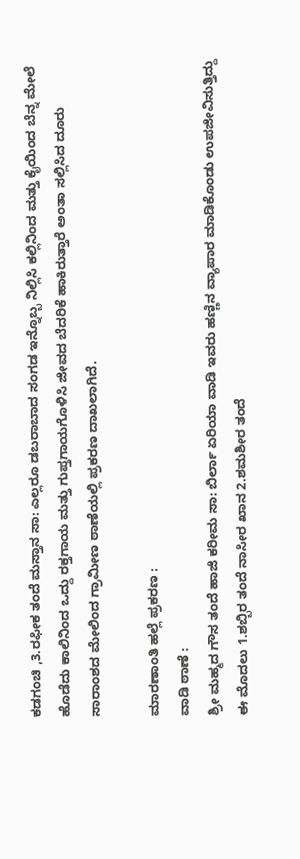ಕಡಗಂಚಿ ,3.ರಫೀಕ ತಂದೆ ಮಸ್ತಾನ ಸಾ: ಎಲ್ಲರೂ ಡಬರಾಬಾದ ಸಂಗಡ ಇನ್ನೊಬ್ಬ ನಿಲ್ಲಿಸಿ ಕಲ್ಲಿನಿಂದ ಮತ್ತು ಕೈಯಿಂದ ಬೆನ್ನ ಮೇಲೆ ಹೊಡೆದು ಕಾಲಿನಿಂದ ಒದ್ದು ರಕ್ತಗಾಯ ಮತ್ತು ಗುಪ್ತಗಾಯಗೊಳಿಸಿ ಜೀವದ ಬೆದರಿಕೆ ಹಾಕಿರುತ್ತಾರೆ ಅಂತಾ ಸಲ್ಲಿಸಿದ ದೂರು ಸಾರಾಂಶದ ಮೇಲಿಂದ ಗ್ರಾಮೀಣ ಠಾಣೆಯಲ್ಲಿ ಪ್ರಕರಣ ದಾಖಲಾಗಿದೆ.

ಮಾರಣಾಂತಿ ಹಲ್ಲೆ ಪ್ರಕರಣ :
ವಾಡಿ ಠಾಣೆ :
ಶ್ರೀ ಮಹ್ಮದ ಗೌಸ ತಂದೆ ಹಾಜಿ ಕರೀಮ ಸಾ: ಬಿರ್ಲಾ ಏರಿಯಾ ವಾಡಿ ಇವರು ಹಣ್ಣಿನ ವ್ಯಾಪಾರ ಮಾಡಿಕೊಂಡು ಉಪಜೀವಿಸುತ್ತಿದ್ದು ಈ ಮೊದಲು 1.ಶಬ್ಬಿರ ತಂದೆ ನಾಸೀರ ಖಾನ 2.ಶಮಶೀರ ತಂದೆ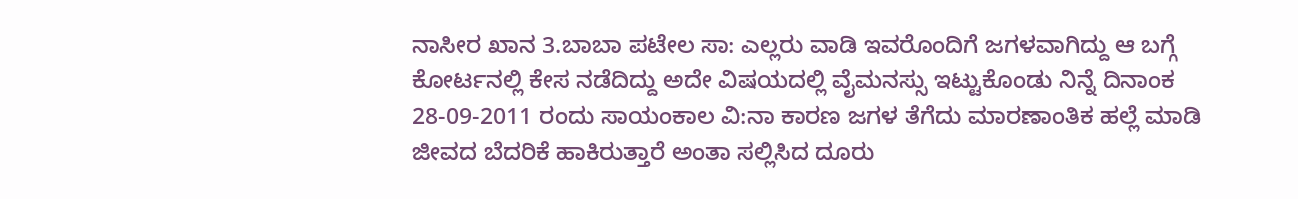ನಾಸೀರ ಖಾನ 3.ಬಾಬಾ ಪಟೇಲ ಸಾ: ಎಲ್ಲರು ವಾಡಿ ಇವರೊಂದಿಗೆ ಜಗಳವಾಗಿದ್ದು ಆ ಬಗ್ಗೆ ಕೋರ್ಟನಲ್ಲಿ ಕೇಸ ನಡೆದಿದ್ದು ಅದೇ ವಿಷಯದಲ್ಲಿ ವೈಮನಸ್ಸು ಇಟ್ಟುಕೊಂಡು ನಿನ್ನೆ ದಿನಾಂಕ 28-09-2011 ರಂದು ಸಾಯಂಕಾಲ ವಿ:ನಾ ಕಾರಣ ಜಗಳ ತೆಗೆದು ಮಾರಣಾಂತಿಕ ಹಲ್ಲೆ ಮಾಡಿ ಜೀವದ ಬೆದರಿಕೆ ಹಾಕಿರುತ್ತಾರೆ ಅಂತಾ ಸಲ್ಲಿಸಿದ ದೂರು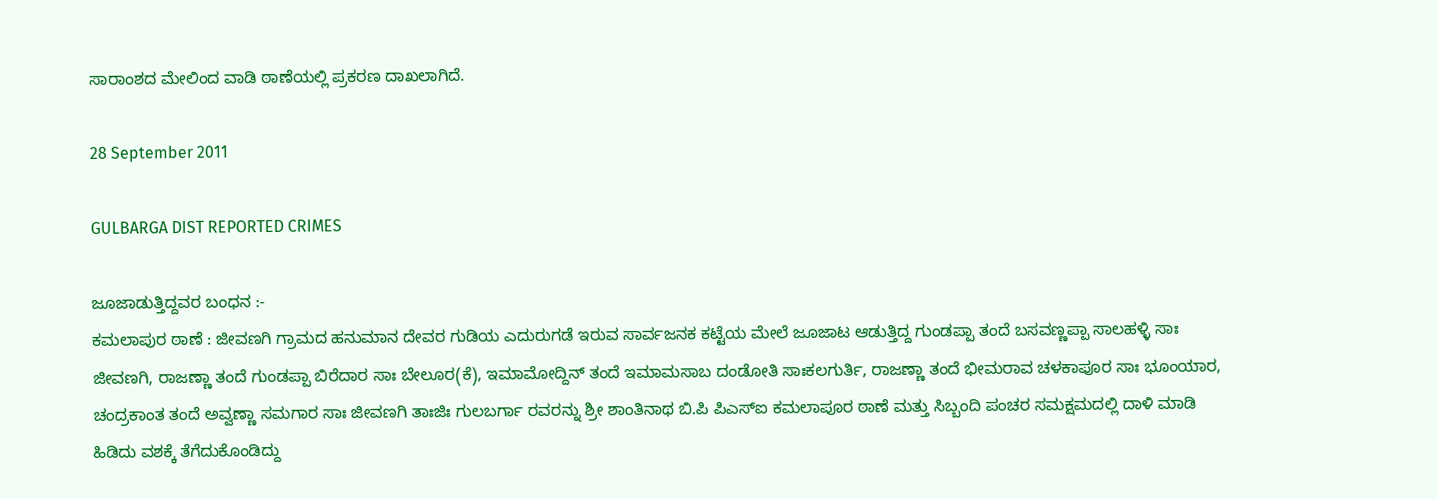ಸಾರಾಂಶದ ಮೇಲಿಂದ ವಾಡಿ ಠಾಣೆಯಲ್ಲಿ ಪ್ರಕರಣ ದಾಖಲಾಗಿದೆ.

28 September 2011

GULBARGA DIST REPORTED CRIMES

ಜೂಜಾಡುತ್ತಿದ್ದವರ ಬಂಧನ :-
ಕಮಲಾಪುರ ಠಾಣೆ : ಜೀವಣಗಿ ಗ್ರಾಮದ ಹನುಮಾನ ದೇವರ ಗುಡಿಯ ಎದುರುಗಡೆ ಇರುವ ಸಾರ್ವಜನಕ ಕಟ್ಟೆಯ ಮೇಲೆ ಜೂಜಾಟ ಆಡುತ್ತಿದ್ದ ಗುಂಡಪ್ಪಾ ತಂದೆ ಬಸವಣ್ಣಪ್ಪಾ ಸಾಲಹಳ್ಳಿ ಸಾಃ ಜೀವಣಗಿ, ರಾಜಣ್ಣಾ ತಂದೆ ಗುಂಡಪ್ಪಾ ಬಿರೆದಾರ ಸಾಃ ಬೇಲೂರ(ಕೆ), ಇಮಾಮೋದ್ದಿನ್ ತಂದೆ ಇಮಾಮಸಾಬ ದಂಡೋತಿ ಸಾಃಕಲಗುರ್ತಿ, ರಾಜಣ್ಣಾ ತಂದೆ ಭೀಮರಾವ ಚಳಕಾಪೂರ ಸಾಃ ಭೂಂಯಾರ, ಚಂದ್ರಕಾಂತ ತಂದೆ ಅವ್ವಣ್ಣಾ ಸಮಗಾರ ಸಾಃ ಜೀವಣಗಿ ತಾಃಜಿಃ ಗುಲಬರ್ಗಾ ರವರನ್ನು ಶ್ರೀ ಶಾಂತಿನಾಥ ಬಿ.ಪಿ ಪಿಎಸ್ಐ ಕಮಲಾಪೂರ ಠಾಣೆ ಮತ್ತು ಸಿಬ್ಬಂದಿ ಪಂಚರ ಸಮಕ್ಷಮದಲ್ಲಿ ದಾಳಿ ಮಾಡಿ ಹಿಡಿದು ವಶಕ್ಕೆ ತೆಗೆದುಕೊಂಡಿದ್ದು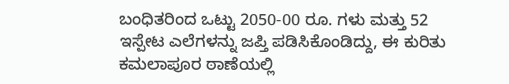ಬಂಧಿತರಿಂದ ಒಟ್ಟು 2050-00 ರೂ. ಗಳು ಮತ್ತು 52 ಇಸ್ಪೇಟ ಎಲೆಗಳನ್ನು ಜಪ್ತಿ ಪಡಿಸಿಕೊಂಡಿದ್ದು, ಈ ಕುರಿತು ಕಮಲಾಪೂರ ಠಾಣೆಯಲ್ಲಿ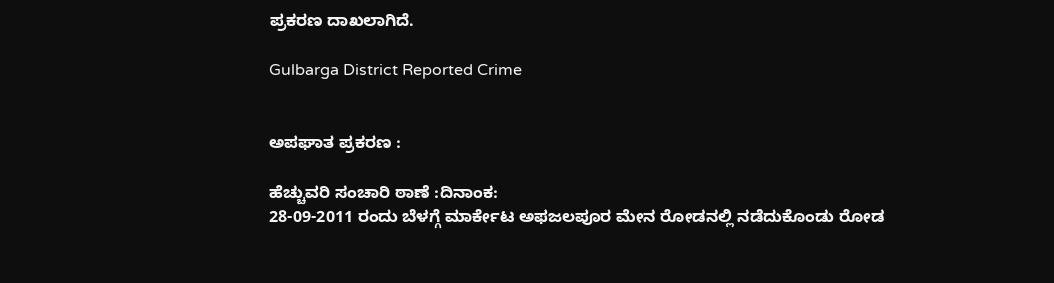ಪ್ರಕರಣ ದಾಖಲಾಗಿದೆ.

Gulbarga District Reported Crime


ಅಪಘಾತ ಪ್ರಕರಣ :

ಹೆಚ್ಚುವರಿ ಸಂಚಾರಿ ಠಾಣೆ :ದಿನಾಂಕ:
28-09-2011 ರಂದು ಬೆಳಗ್ಗೆ ಮಾರ್ಕೇಟ ಅಫಜಲಪೂರ ಮೇನ ರೋಡನಲ್ಲಿ ನಡೆದುಕೊಂಡು ರೋಡ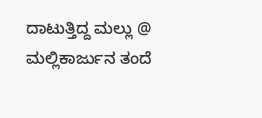ದಾಟುತ್ತಿದ್ದ ಮಲ್ಲು @ ಮಲ್ಲಿಕಾರ್ಜುನ ತಂದೆ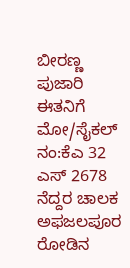ಬೀರಣ್ಣ ಪುಜಾರಿ ಈತನಿಗೆ ಮೋ/ಸೈಕಲ್ ನಂ:ಕೆಎ 32 ಎಸ್ 2678 ನೆದ್ದರ ಚಾಲಕ ಅಫಜಲಪೂರ ರೋಡಿನ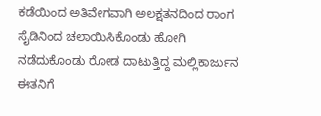ಕಡೆಯಿಂದ ಅತಿವೇಗವಾಗಿ ಅಲಕ್ಷತನದಿಂದ ರಾಂಗ ಸೈಡಿನಿಂದ ಚಲಾಯಿಸಿಕೊಂಡು ಹೋಗಿ ನಡೆದುಕೊಂಡು ರೋಡ ದಾಟುತ್ತಿದ್ದ ಮಲ್ಲಿಕಾರ್ಜುನ ಈತನಿಗೆ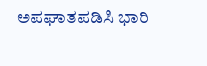ಅಪಘಾತಪಡಿಸಿ ಭಾರಿ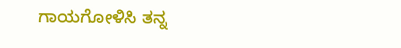ಗಾಯಗೋಳಿಸಿ ತನ್ನ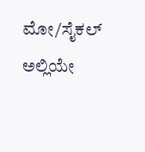ಮೋ/ಸೈಕಲ್ ಅಲ್ಲಿಯೇ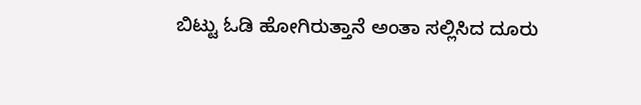ಬಿಟ್ಟು ಓಡಿ ಹೋಗಿರುತ್ತಾನೆ ಅಂತಾ ಸಲ್ಲಿಸಿದ ದೂರು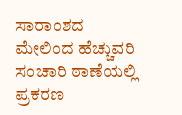ಸಾರಾಂಶದ ಮೇಲಿಂದ ಹೆಚ್ಚುವರಿ ಸಂಚಾರಿ ಠಾಣೆಯಲ್ಲಿ ಪ್ರಕರಣ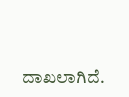ದಾಖಲಾಗಿದೆ.